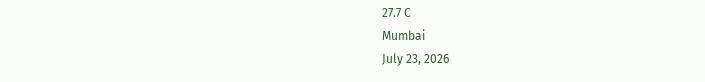27.7 C
Mumbai
July 23, 2026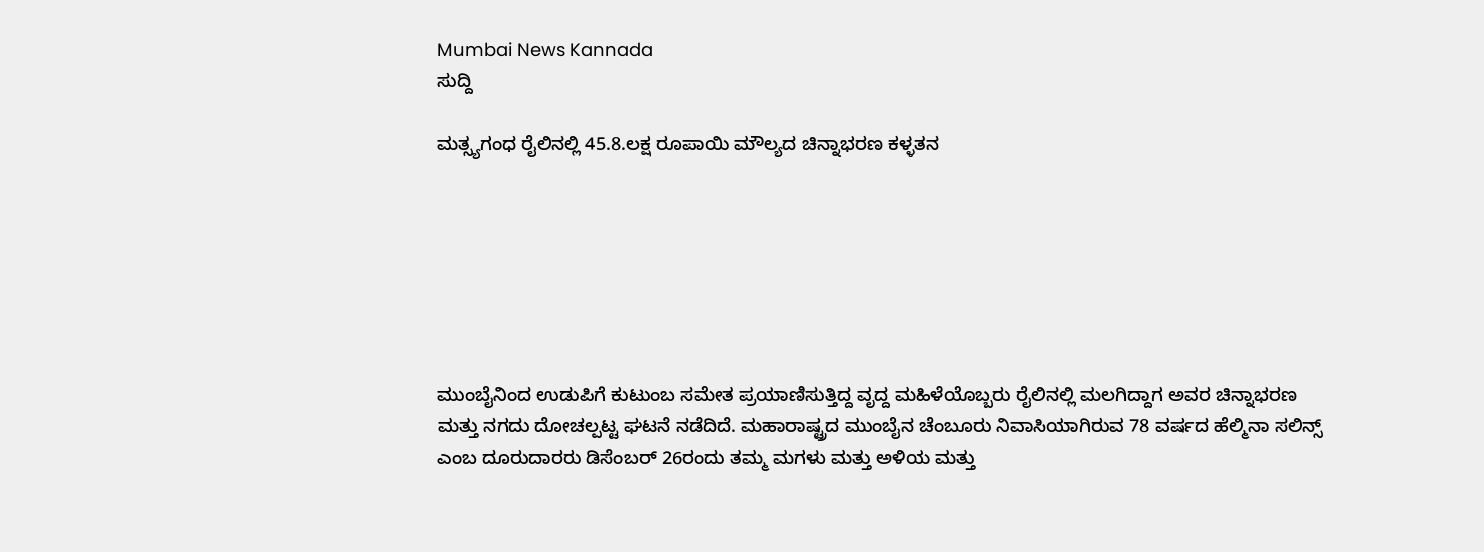Mumbai News Kannada
ಸುದ್ದಿ

ಮತ್ಸ್ಯಗಂಧ ರೈಲಿನಲ್ಲಿ 45.8.ಲಕ್ಷ ರೂಪಾಯಿ ಮೌಲ್ಯದ ಚಿನ್ನಾಭರಣ ಕಳ್ಳತನ







ಮುಂಬೈನಿಂದ ಉಡುಪಿಗೆ ಕುಟುಂಬ ಸಮೇತ ಪ್ರಯಾಣಿಸುತ್ತಿದ್ದ ವೃದ್ದ ಮಹಿಳೆಯೊಬ್ಬರು ರೈಲಿನಲ್ಲಿ ಮಲಗಿದ್ದಾಗ ಅವರ ಚಿನ್ನಾಭರಣ ಮತ್ತು ನಗದು ದೋಚಲ್ಪಟ್ಟ ಘಟನೆ ನಡೆದಿದೆ. ಮಹಾರಾಷ್ಟ್ರದ ಮುಂಬೈನ ಚೆಂಬೂರು ನಿವಾಸಿಯಾಗಿರುವ 78 ವರ್ಷದ ಹೆಲ್ಮಿನಾ ಸಲಿನ್ಸ್ ಎಂಬ ದೂರುದಾರರು ಡಿಸೆಂಬರ್ 26ರಂದು ತಮ್ಮ ಮಗಳು ಮತ್ತು ಅಳಿಯ ಮತ್ತು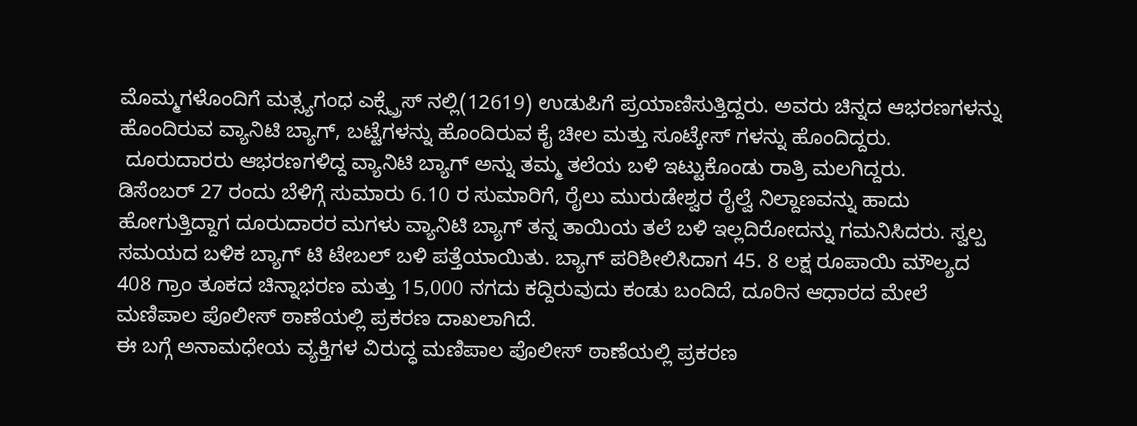ಮೊಮ್ಮಗಳೊಂದಿಗೆ ಮತ್ಸ್ಯಗಂಧ ಎಕ್ಸ್ಪ್ರೆಸ್ ನಲ್ಲಿ(12619) ಉಡುಪಿಗೆ ಪ್ರಯಾಣಿಸುತ್ತಿದ್ದರು. ಅವರು ಚಿನ್ನದ ಆಭರಣಗಳನ್ನು ಹೊಂದಿರುವ ವ್ಯಾನಿಟಿ ಬ್ಯಾಗ್, ಬಟ್ಟೆಗಳನ್ನು ಹೊಂದಿರುವ ಕೈ ಚೀಲ ಮತ್ತು ಸೂಟ್ಕೇಸ್ ಗಳನ್ನು ಹೊಂದಿದ್ದರು.
 ದೂರುದಾರರು ಆಭರಣಗಳಿದ್ದ ವ್ಯಾನಿಟಿ ಬ್ಯಾಗ್ ಅನ್ನು ತಮ್ಮ ತಲೆಯ ಬಳಿ ಇಟ್ಟುಕೊಂಡು ರಾತ್ರಿ ಮಲಗಿದ್ದರು.
ಡಿಸೆಂಬರ್ 27 ರಂದು ಬೆಳಿಗ್ಗೆ ಸುಮಾರು 6.10 ರ ಸುಮಾರಿಗೆ, ರೈಲು ಮುರುಡೇಶ್ವರ ರೈಲ್ವೆ ನಿಲ್ದಾಣವನ್ನು ಹಾದು ಹೋಗುತ್ತಿದ್ದಾಗ ದೂರುದಾರರ ಮಗಳು ವ್ಯಾನಿಟಿ ಬ್ಯಾಗ್ ತನ್ನ ತಾಯಿಯ ತಲೆ ಬಳಿ ಇಲ್ಲದಿರೋದನ್ನು ಗಮನಿಸಿದರು. ಸ್ವಲ್ಪ ಸಮಯದ ಬಳಿಕ ಬ್ಯಾಗ್ ಟಿ ಟೇಬಲ್ ಬಳಿ ಪತ್ತೆಯಾಯಿತು. ಬ್ಯಾಗ್ ಪರಿಶೀಲಿಸಿದಾಗ 45. 8 ಲಕ್ಷ ರೂಪಾಯಿ ಮೌಲ್ಯದ 408 ಗ್ರಾಂ ತೂಕದ ಚಿನ್ನಾಭರಣ ಮತ್ತು 15,000 ನಗದು ಕದ್ದಿರುವುದು ಕಂಡು ಬಂದಿದೆ, ದೂರಿನ ಆಧಾರದ ಮೇಲೆ ಮಣಿಪಾಲ ಪೊಲೀಸ್ ಠಾಣೆಯಲ್ಲಿ ಪ್ರಕರಣ ದಾಖಲಾಗಿದೆ.
ಈ ಬಗ್ಗೆ ಅನಾಮಧೇಯ ವ್ಯಕ್ತಿಗಳ ವಿರುದ್ಧ ಮಣಿಪಾಲ ಪೊಲೀಸ್ ಠಾಣೆಯಲ್ಲಿ ಪ್ರಕರಣ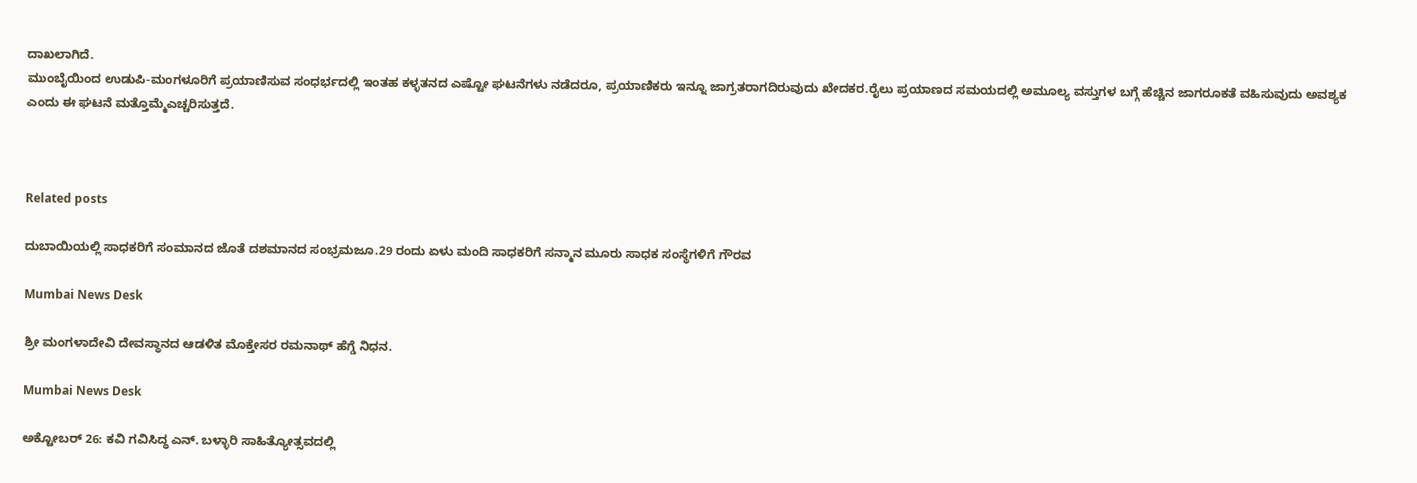ದಾಖಲಾಗಿದೆ.
ಮುಂಬೈಯಿಂದ ಉಡುಪಿ-ಮಂಗಳೂರಿಗೆ ಪ್ರಯಾಣಿಸುವ ಸಂಧರ್ಭದಲ್ಲಿ ಇಂತಹ ಕಳ್ಳತನದ ಎಷ್ಟೋ ಘಟನೆಗಳು ನಡೆದರೂ, ಪ್ರಯಾಣಿಕರು ಇನ್ನೂ ಜಾಗ್ರತರಾಗದಿರುವುದು ಖೇದಕರ.ರೈಲು ಪ್ರಯಾಣದ ಸಮಯದಲ್ಲಿ ಅಮೂಲ್ಯ ವಸ್ತುಗಳ ಬಗ್ಗೆ ಹೆಚ್ಚಿನ ಜಾಗರೂಕತೆ ವಹಿಸುವುದು ಅವಶ್ಯಕ ಎಂದು ಈ ಘಟನೆ ಮತ್ತೊಮ್ಮೆಎಚ್ಚರಿಸುತ್ತದೆ.



Related posts

ದುಬಾಯಿಯಲ್ಲಿ ಸಾಧಕರಿಗೆ ಸಂಮಾನದ ಜೊತೆ ದಶಮಾನದ ಸಂಭ್ರಮಜೂ.29 ರಂದು ಏಳು ಮಂದಿ ಸಾಧಕರಿಗೆ ಸನ್ಮಾನ ಮೂರು ಸಾಧಕ ಸಂಸ್ಥೆಗಳಿಗೆ ಗೌರವ

Mumbai News Desk

ಶ್ರೀ ಮಂಗಳಾದೇವಿ ದೇವಸ್ಥಾನದ ಆಡಳಿತ ಮೊಕ್ತೇಸರ ರಮನಾಥ್ ಹೆಗ್ಡೆ ನಿಧನ.

Mumbai News Desk

ಅಕ್ಟೋಬರ್ 26: ಕವಿ ಗವಿಸಿದ್ಧ ಎನ್. ಬಳ್ಳಾರಿ ಸಾಹಿತ್ಯೋತ್ಸವದಲ್ಲಿ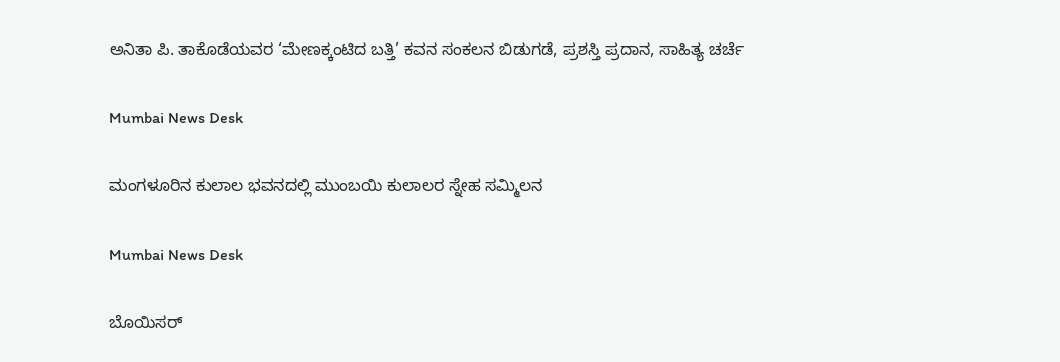ಅನಿತಾ ಪಿ. ತಾಕೊಡೆಯವರ ‘ಮೇಣಕ್ಕಂಟಿದ ಬತ್ತಿ’ ಕವನ ಸಂಕಲನ ಬಿಡುಗಡೆ, ಪ್ರಶಸ್ತಿ ಪ್ರದಾನ, ಸಾಹಿತ್ಯ ಚರ್ಚೆ

Mumbai News Desk

ಮಂಗಳೂರಿನ ಕುಲಾಲ ಭವನದಲ್ಲಿ ಮುಂಬಯಿ ಕುಲಾಲರ ಸ್ನೇಹ ಸಮ್ಮಿಲನ

Mumbai News Desk

ಬೊಯಿಸರ್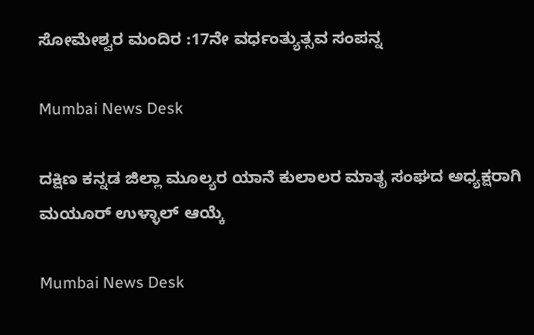ಸೋಮೇಶ್ವರ ಮಂದಿರ :17ನೇ ವರ್ಧಂತ್ಯುತ್ಸವ ಸಂಪನ್ನ

Mumbai News Desk

ದಕ್ಷಿಣ ಕನ್ನಡ ಜಿಲ್ಲಾ ಮೂಲ್ಯರ ಯಾನೆ ಕುಲಾಲರ ಮಾತೃ ಸಂಘದ ಅಧ್ಯಕ್ಷರಾಗಿ ಮಯೂರ್ ಉಳ್ಳಾಲ್ ಆಯ್ಕೆ

Mumbai News Desk